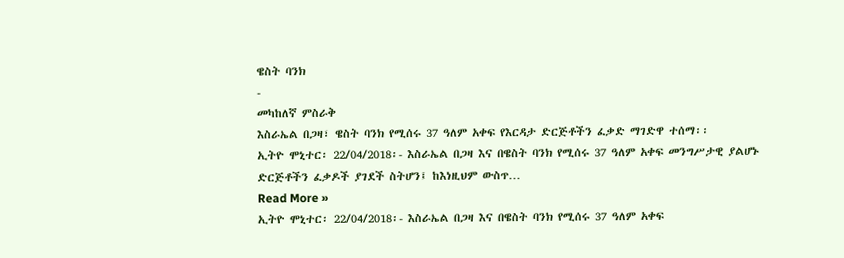ዌስት ባንክ
-
መካከለኛ ምስራቅ
እስራኤል በጋዛ፣ ዌስት ባንክ የሚሰሩ 37 ዓለም አቀፍ የእርዳታ ድርጅቶችን ፈቃድ ማገድዋ ተሰማ፡፡
ኢትዮ ሞኒተር፡ 22/04/2018፡- እስራኤል በጋዛ እና በዌስት ባንክ የሚሰሩ 37 ዓለም አቀፍ መንግሥታዊ ያልሆኑ ድርጅቶችን ፈቃዶች ያገደች ስትሆን፤ ከእነዚህም ውስጥ…
Read More »
ኢትዮ ሞኒተር፡ 22/04/2018፡- እስራኤል በጋዛ እና በዌስት ባንክ የሚሰሩ 37 ዓለም አቀፍ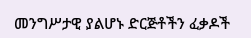መንግሥታዊ ያልሆኑ ድርጅቶችን ፈቃዶች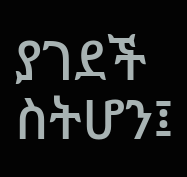ያገደች ስትሆን፤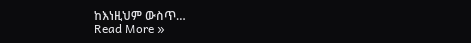ከእነዚህም ውስጥ…
Read More »